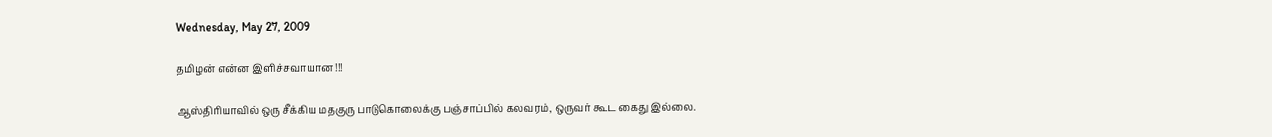Wednesday, May 27, 2009

தமிழன் என்ன இளிச்சவாயான !!!

ஆஸ்திரியாவில் ஒரு சீக்கிய மதகுரு பாடுகொலைக்கு பஞ்சாப்பில் கலவரம், ஒருவர் கூட கைது இல்லை.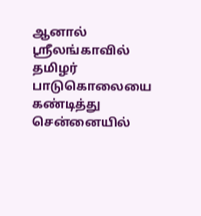ஆனால் ஸ்ரீலங்காவில் தமிழர் பாடுகொலையை கண்டித்து சென்னையில்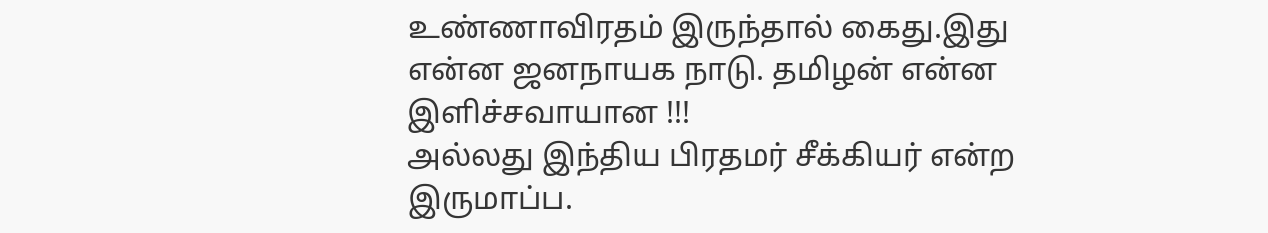உண்ணாவிரதம் இருந்தால் கைது.இது என்ன ஜனநாயக நாடு. தமிழன் என்ன இளிச்சவாயான !!!
அல்லது இந்திய பிரதமர் சீக்கியர் என்ற இருமாப்ப.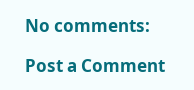No comments:

Post a Comment